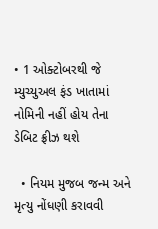• 1 ઓક્ટોબરથી જે મ્યુચ્યુઅલ ફંડ ખાતામાં નોમિની નહીં હોય તેના ડેબિટ ફ્રીઝ થશે

  • નિયમ મુજબ જન્મ અને મૃત્યુ નોંધણી કરાવવી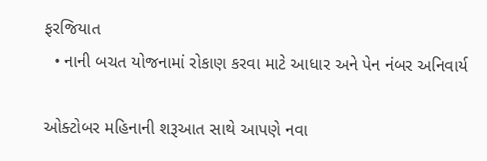ફરજિયાત
  • નાની બચત યોજનામાં રોકાણ કરવા માટે આધાર અને પેન નંબર અનિવાર્ય

ઓક્ટોબર મહિનાની શરૂઆત સાથે આપણે નવા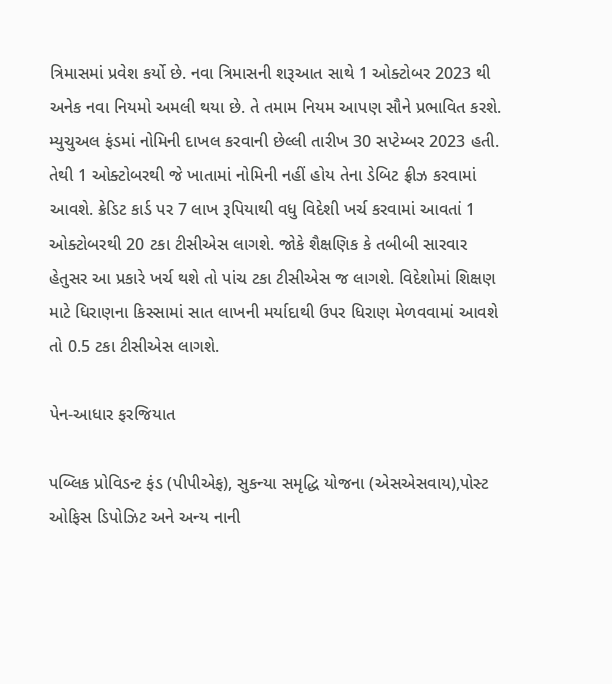ત્રિમાસમાં પ્રવેશ કર્યો છે. નવા ત્રિમાસની શરૂઆત સાથે 1 ઓક્ટોબર 2023 થી અનેક નવા નિયમો અમલી થયા છે. તે તમામ નિયમ આપણ સૌને પ્રભાવિત કરશે. મ્યુચુઅલ ફંડમાં નોમિની દાખલ કરવાની છેલ્લી તારીખ 30 સપ્ટેમ્બર 2023 હતી. તેથી 1 ઓક્ટોબરથી જે ખાતામાં નોમિની નહીં હોય તેના ડેબિટ ફ્રીઝ કરવામાં આવશે. ક્રેડિટ કાર્ડ પર 7 લાખ રૂપિયાથી વધુ વિદેશી ખર્ચ કરવામાં આવતાં 1 ઓક્ટોબરથી 20 ટકા ટીસીએસ લાગશે. જોકે શૈક્ષણિક કે તબીબી સારવાર હેતુસર આ પ્રકારે ખર્ચ થશે તો પાંચ ટકા ટીસીએસ જ લાગશે. વિદેશોમાં શિક્ષણ માટે ધિરાણના કિસ્સામાં સાત લાખની મર્યાદાથી ઉપર ધિરાણ મેળવવામાં આવશે તો 0.5 ટકા ટીસીએસ લાગશે.

પેન-આધાર ફરજિયાત

પબ્લિક પ્રોવિડન્ટ ફંડ (પીપીએફ), સુકન્યા સમૃદ્ધિ યોજના (એસએસવાય),પોસ્ટ ઓફિસ ડિપોઝિટ અને અન્ય નાની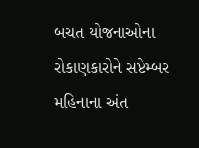બચત યોજનાઓના રોકાણકારોને સપ્ટેમ્બર મહિનાના અંત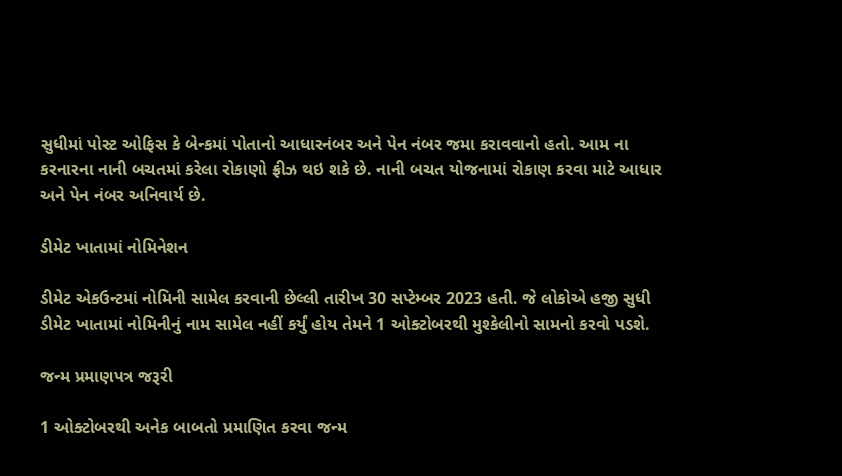સુધીમાં પોસ્ટ ઓફિસ કે બેન્કમાં પોતાનો આધારનંબર અને પેન નંબર જમા કરાવવાનો હતો. આમ ના કરનારના નાની બચતમાં કરેલા રોકાણો ફ્રીઝ થઇ શકે છે. નાની બચત યોજનામાં રોકાણ કરવા માટે આધાર અને પેન નંબર અનિવાર્ય છે.

ડીમેટ ખાતામાં નોમિનેશન

ડીમેટ એકઉન્ટમાં નોમિની સામેલ કરવાની છેલ્લી તારીખ 30 સપ્ટેમ્બર 2023 હતી. જે લોકોએ હજી સુધી ડીમેટ ખાતામાં નોમિનીનું નામ સામેલ નહીં કર્યું હોય તેમને 1 ઓક્ટોબરથી મુશ્કેલીનો સામનો કરવો પડશે.

જન્મ પ્રમાણપત્ર જરૂરી

1 ઓક્ટોબરથી અનેક બાબતો પ્રમાણિત કરવા જન્મ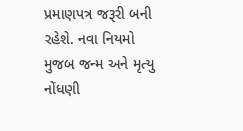પ્રમાણપત્ર જરૂરી બની રહેશે. નવા નિયમો મુજબ જન્મ અને મૃત્યુ નોંધણી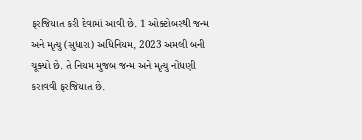ફરજિયાત કરી દેવામાં આવી છે. 1 ઓક્ટોબરથી જન્મ અને મૃત્યુ (સુધારા) અધિનિયમ, 2023 અમલી બની ચૂક્યો છે. તે નિયમ મુજબ જન્મ અને મૃત્યુ નોંધણી કરાવવી ફરજિયાત છે.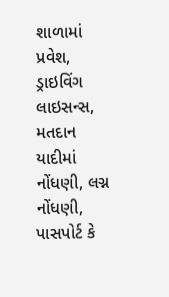શાળામાં પ્રવેશ, ડ્રાઇવિંગ લાઇસન્સ, મતદાન યાદીમાં નોંધણી, લગ્ન નોંધણી, પાસપોર્ટ કે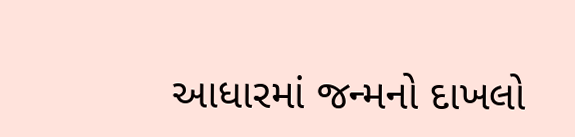આધારમાં જન્મનો દાખલો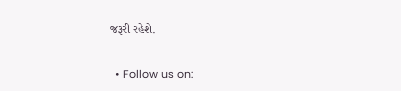જરૂરી રહેશે.


  • Follow us on: